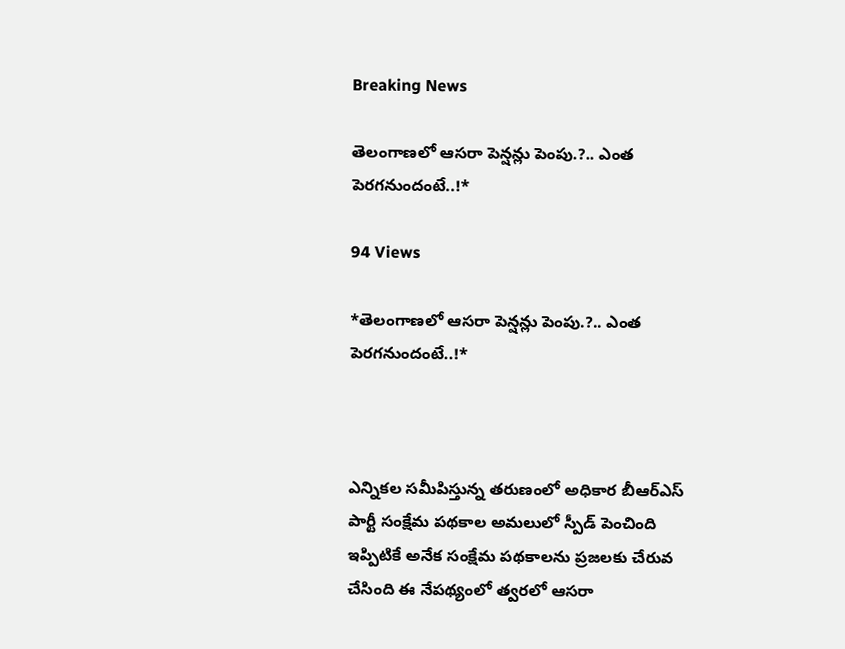Breaking News

తెలంగాణలో ఆసరా పెన్షన్లు పెంపు.?.. ఎంత పెరగనుందంటే..!*

94 Views

*తెలంగాణలో ఆసరా పెన్షన్లు పెంపు.?.. ఎంత పెరగనుందంటే..!*



ఎన్నికల సమీపిస్తున్న తరుణంలో అధికార బీఆర్ఎస్ పార్టీ సంక్షేమ పథకాల అమలులో స్పీడ్ పెంచింది ఇప్పిటికే అనేక సంక్షేమ పథకాలను ప్రజలకు చేరువ చేసింది ఈ నేపథ్యంలో త్వరలో ఆసరా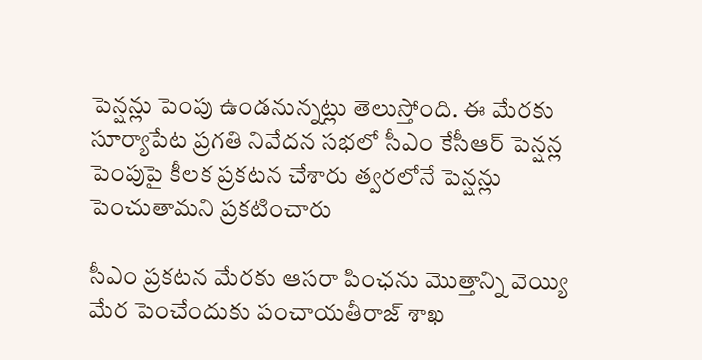పెన్షన్లు పెంపు ఉండనున్నట్లు తెలుస్తోంది. ఈ మేరకు   సూర్యాపేట ప్రగతి నివేదన సభలో సీఎం కేసీఆర్ పెన్షన్ల పెంపుపై కీలక ప్రకటన చేశారు త్వరలోనే పెన్షన్లు పెంచుతామని ప్రకటించారు

సీఎం ప్రకటన మేరకు ఆసరా పింఛను మొత్తాన్ని వెయ్యి మేర పెంచేందుకు పంచాయతీరాజ్‌ శాఖ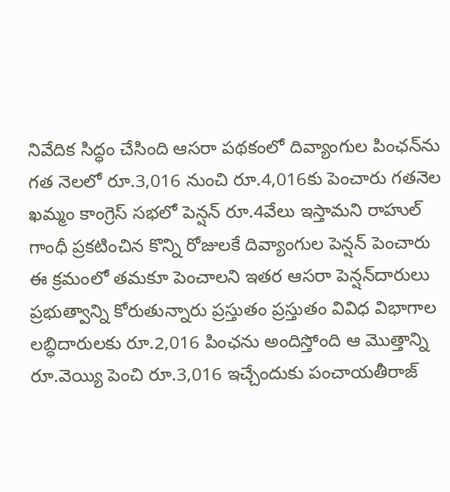నివేదిక సిద్ధం చేసింది ఆసరా పథకంలో దివ్యాంగుల పింఛన్‌ను గత నెలలో రూ.3,016 నుంచి రూ.4,016కు పెంచారు గతనెల ఖమ్మం కాంగ్రెస్ సభలో పెన్షన్ రూ.4వేలు ఇస్తామని రాహుల్ గాంధీ ప్రకటించిన కొన్ని రోజులకే దివ్యాంగుల పెన్షన్ పెంచారు ఈ క్రమంలో తమకూ పెంచాలని ఇతర ఆసరా పెన్షన్‌దారులు ప్రభుత్వాన్ని కోరుతున్నారు ప్రస్తుతం ప్రస్తుతం వివిధ విభాగాల లబ్ధిదారులకు రూ.2,016 పింఛను అందిస్తోంది ఆ మెుత్తాన్ని రూ.వెయ్యి పెంచి రూ.3,016 ఇచ్చేందుకు పంచాయతీరాజ్‌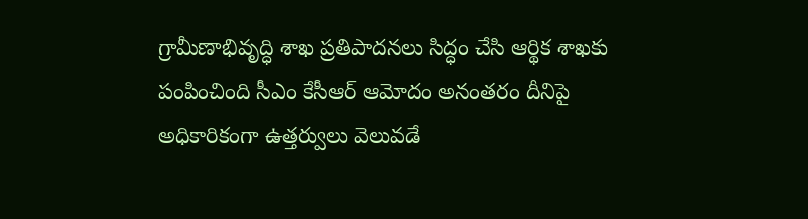గ్రామీణాభివృద్ధి శాఖ ప్రతిపాదనలు సిద్ధం చేసి ఆర్థిక శాఖకు పంపించింది సీఎం కేసీఆర్ ఆమోదం అనంతరం దీనిపై అధికారికంగా ఉత్తర్వులు వెలువడే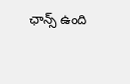ఛాన్స్ ఉంది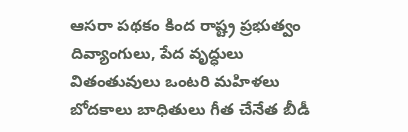ఆసరా పథకం కింద రాష్ట్ర ప్రభుత్వం దివ్యాంగులు, పేద వృద్ధులు వితంతువులు ఒంటరి మహిళలు బోదకాలు బాధితులు గీత చేనేత బీడీ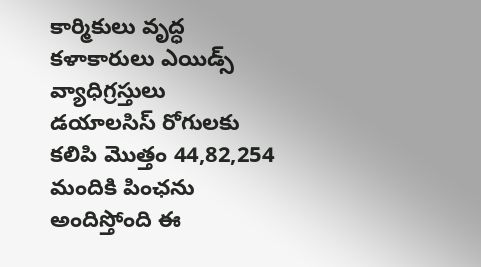కార్మికులు వృద్ధ కళాకారులు ఎయిడ్స్‌ వ్యాధిగ్రస్తులు డయాలసిస్‌ రోగులకు కలిపి మొత్తం 44,82,254 మందికి పింఛను అందిస్తోంది ఈ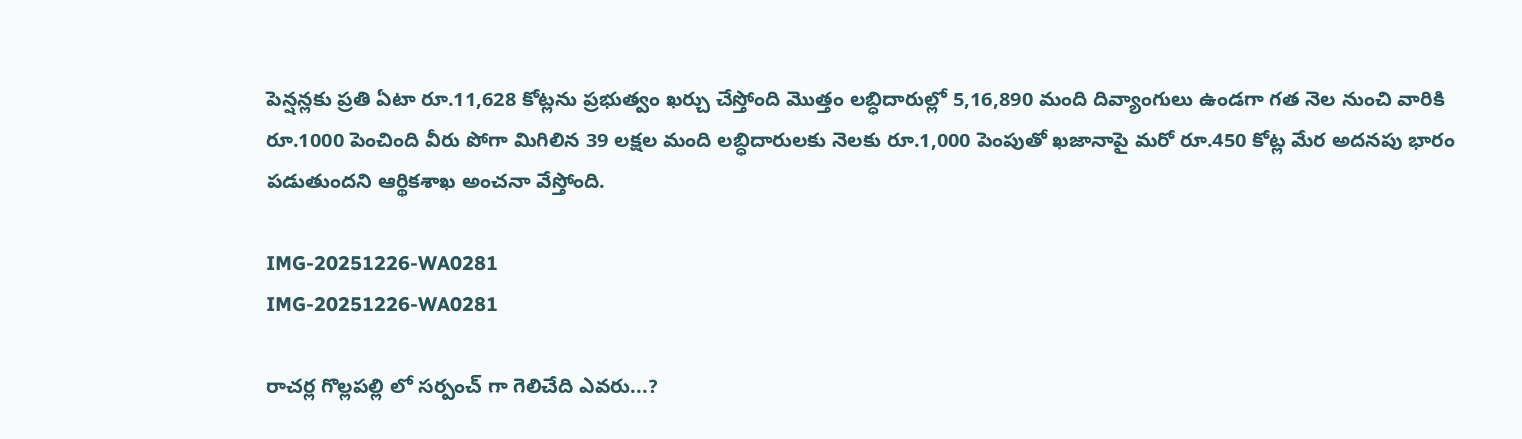పెన్షన్లకు ప్రతి ఏటా రూ.11,628 కోట్లను ప్రభుత్వం ఖర్చు చేస్తోంది మెుత్తం లబ్ధిదారుల్లో 5,16,890 మంది దివ్యాంగులు ఉండగా గత నెల నుంచి వారికి రూ.1000 పెంచింది వీరు పోగా మిగిలిన 39 లక్షల మంది లబ్ధిదారులకు నెలకు రూ.1,000 పెంపుతో ఖజానాపై మరో రూ.450 కోట్ల మేర అదనపు భారం పడుతుందని ఆర్థికశాఖ అంచనా వేస్తోంది.

IMG-20251226-WA0281
IMG-20251226-WA0281

రాచర్ల గొల్లపల్లి లో సర్పంచ్ గా గెలిచేది ఎవరు...?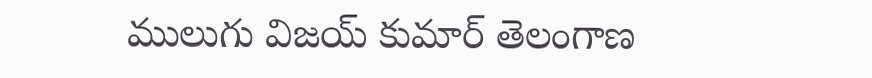ములుగు విజయ్ కుమార్ తెలంగాణ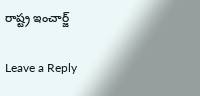రాష్ట్ర ఇంచార్జ్

Leave a Reply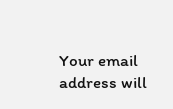Your email address will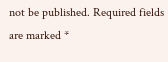not be published. Required fields are marked *